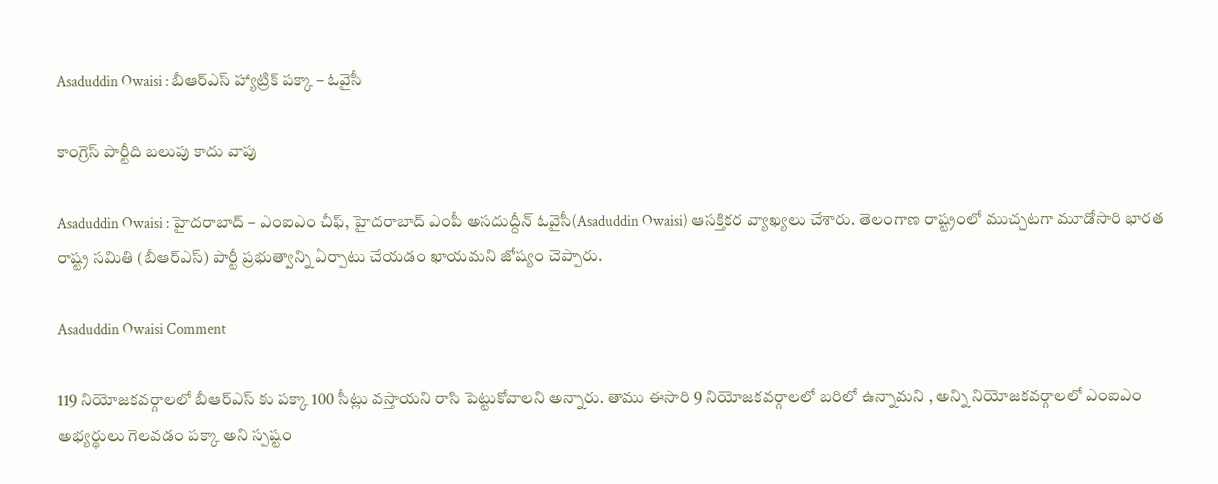Asaduddin Owaisi : బీఆర్ఎస్ హ్యాట్రిక్ ప‌క్కా – ఓవైసీ

కాంగ్రెస్ పార్టీది బ‌లుపు కాదు వాపు

Asaduddin Owaisi : హైద‌రాబాద్ – ఎంఐఎం చీఫ్, హైద‌రాబాద్ ఎంపీ అస‌దుద్దీన్ ఓవైసీ(Asaduddin Owaisi) ఆస‌క్తిక‌ర వ్యాఖ్య‌లు చేశారు. తెలంగాణ రాష్ట్రంలో ముచ్చ‌ట‌గా మూడోసారి భార‌త రాష్ట్ర స‌మితి (బీఆర్ఎస్) పార్టీ ప్ర‌భుత్వాన్ని ఏర్పాటు చేయ‌డం ఖాయ‌మ‌ని జోష్యం చెప్పారు.

Asaduddin Owaisi Comment

119 నియోజ‌క‌వ‌ర్గాల‌లో బీఆర్ఎస్ కు ప‌క్కా 100 సీట్లు వ‌స్తాయ‌ని రాసి పెట్టుకోవాల‌ని అన్నారు. తాము ఈసారి 9 నియోజ‌క‌వ‌ర్గాల‌లో బ‌రిలో ఉన్నామ‌ని , అన్ని నియోజ‌క‌వ‌ర్గాల‌లో ఎంఐఎం అభ్య‌ర్థులు గెల‌వ‌డం ప‌క్కా అని స్ప‌ష్టం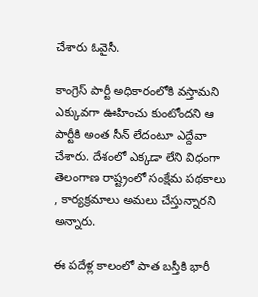చేశారు ఓవైసీ.

కాంగ్రెస్ పార్టీ అధికారంలోకి వ‌స్తామ‌ని ఎక్కువ‌గా ఊహించు కుంటోంద‌ని ఆ పార్టీకి అంత సీన్ లేదంటూ ఎద్దేవా చేశారు. దేశంలో ఎక్క‌డా లేని విధంగా తెలంగాణ రాష్ట్రంలో సంక్షేమ ప‌థ‌కాలు , కార్య‌క్ర‌మాలు అమ‌లు చేస్తున్నార‌ని అన్నారు.

ఈ ప‌దేళ్ల కాలంలో పాత బ‌స్తీకి భారీ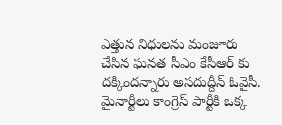ఎత్తున నిధుల‌ను మంజూరు చేసిన ఘ‌న‌త సీఎం కేసీఆర్ కు ద‌క్కింద‌న్నారు అస‌దుద్దీన్ ఓవైసీ. మైనార్టీలు కాంగ్రెస్ పార్టీకి ఒక్క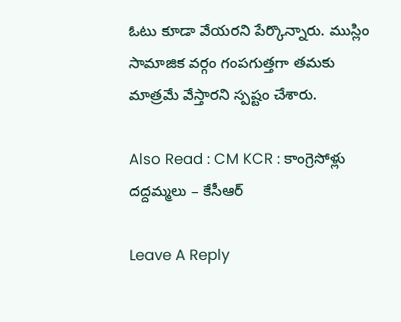ఓటు కూడా వేయ‌ర‌ని పేర్కొన్నారు. ముస్లిం సామాజిక వ‌ర్గం గంప‌గుత్త‌గా త‌మ‌కు మాత్ర‌మే వేస్తార‌ని స్ప‌ష్టం చేశారు.

Also Read : CM KCR : కాంగ్రెసోళ్లు ద‌ద్ద‌మ్మ‌లు – కేసీఆర్

Leave A Reply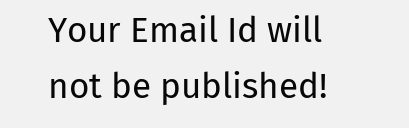Your Email Id will not be published!